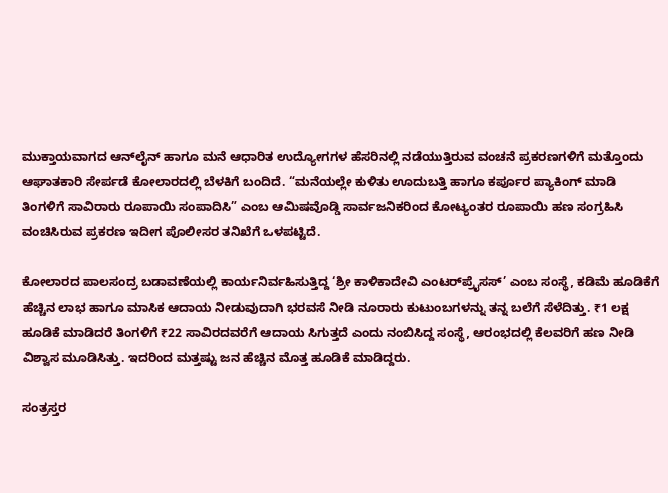ಮುಕ್ತಾಯವಾಗದ ಆನ್‌ಲೈನ್ ಹಾಗೂ ಮನೆ ಆಧಾರಿತ ಉದ್ಯೋಗಗಳ ಹೆಸರಿನಲ್ಲಿ ನಡೆಯುತ್ತಿರುವ ವಂಚನೆ ಪ್ರಕರಣಗಳಿಗೆ ಮತ್ತೊಂದು ಆಘಾತಕಾರಿ ಸೇರ್ಪಡೆ ಕೋಲಾರದಲ್ಲಿ ಬೆಳಕಿಗೆ ಬಂದಿದೆ. “ಮನೆಯಲ್ಲೇ ಕುಳಿತು ಊದುಬತ್ತಿ ಹಾಗೂ ಕರ್ಪೂರ ಪ್ಯಾಕಿಂಗ್ ಮಾಡಿ ತಿಂಗಳಿಗೆ ಸಾವಿರಾರು ರೂಪಾಯಿ ಸಂಪಾದಿಸಿ” ಎಂಬ ಆಮಿಷವೊಡ್ಡಿ ಸಾರ್ವಜನಿಕರಿಂದ ಕೋಟ್ಯಂತರ ರೂಪಾಯಿ ಹಣ ಸಂಗ್ರಹಿಸಿ ವಂಚಿಸಿರುವ ಪ್ರಕರಣ ಇದೀಗ ಪೊಲೀಸರ ತನಿಖೆಗೆ ಒಳಪಟ್ಟಿದೆ.

ಕೋಲಾರದ ಪಾಲಸಂದ್ರ ಬಡಾವಣೆಯಲ್ಲಿ ಕಾರ್ಯನಿರ್ವಹಿಸುತ್ತಿದ್ದ ‘ಶ್ರೀ ಕಾಳಿಕಾದೇವಿ ಎಂಟರ್‌ಪ್ರೈಸಸ್’ ಎಂಬ ಸಂಸ್ಥೆ, ಕಡಿಮೆ ಹೂಡಿಕೆಗೆ ಹೆಚ್ಚಿನ ಲಾಭ ಹಾಗೂ ಮಾಸಿಕ ಆದಾಯ ನೀಡುವುದಾಗಿ ಭರವಸೆ ನೀಡಿ ನೂರಾರು ಕುಟುಂಬಗಳನ್ನು ತನ್ನ ಬಲೆಗೆ ಸೆಳೆದಿತ್ತು. ₹1 ಲಕ್ಷ ಹೂಡಿಕೆ ಮಾಡಿದರೆ ತಿಂಗಳಿಗೆ ₹22 ಸಾವಿರದವರೆಗೆ ಆದಾಯ ಸಿಗುತ್ತದೆ ಎಂದು ನಂಬಿಸಿದ್ದ ಸಂಸ್ಥೆ, ಆರಂಭದಲ್ಲಿ ಕೆಲವರಿಗೆ ಹಣ ನೀಡಿ ವಿಶ್ವಾಸ ಮೂಡಿಸಿತ್ತು. ಇದರಿಂದ ಮತ್ತಷ್ಟು ಜನ ಹೆಚ್ಚಿನ ಮೊತ್ತ ಹೂಡಿಕೆ ಮಾಡಿದ್ದರು.

ಸಂತ್ರಸ್ತರ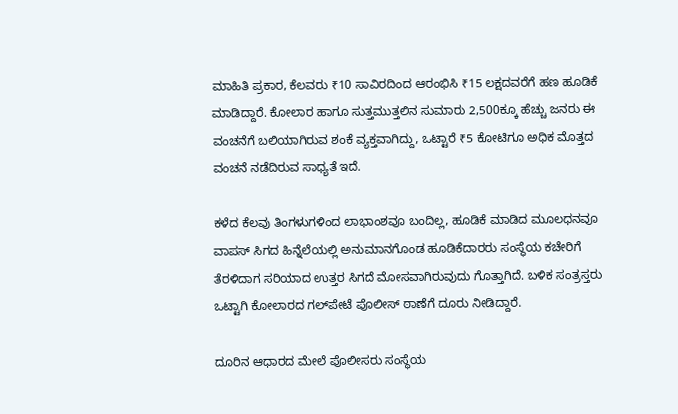ಮಾಹಿತಿ ಪ್ರಕಾರ, ಕೆಲವರು ₹10 ಸಾವಿರದಿಂದ ಆರಂಭಿಸಿ ₹15 ಲಕ್ಷದವರೆಗೆ ಹಣ ಹೂಡಿಕೆ ಮಾಡಿದ್ದಾರೆ. ಕೋಲಾರ ಹಾಗೂ ಸುತ್ತಮುತ್ತಲಿನ ಸುಮಾರು 2,500ಕ್ಕೂ ಹೆಚ್ಚು ಜನರು ಈ ವಂಚನೆಗೆ ಬಲಿಯಾಗಿರುವ ಶಂಕೆ ವ್ಯಕ್ತವಾಗಿದ್ದು, ಒಟ್ಟಾರೆ ₹5 ಕೋಟಿಗೂ ಅಧಿಕ ಮೊತ್ತದ ವಂಚನೆ ನಡೆದಿರುವ ಸಾಧ್ಯತೆ ಇದೆ.

ಕಳೆದ ಕೆಲವು ತಿಂಗಳುಗಳಿಂದ ಲಾಭಾಂಶವೂ ಬಂದಿಲ್ಲ, ಹೂಡಿಕೆ ಮಾಡಿದ ಮೂಲಧನವೂ ವಾಪಸ್ ಸಿಗದ ಹಿನ್ನೆಲೆಯಲ್ಲಿ ಅನುಮಾನಗೊಂಡ ಹೂಡಿಕೆದಾರರು ಸಂಸ್ಥೆಯ ಕಚೇರಿಗೆ ತೆರಳಿದಾಗ ಸರಿಯಾದ ಉತ್ತರ ಸಿಗದೆ ಮೋಸವಾಗಿರುವುದು ಗೊತ್ತಾಗಿದೆ. ಬಳಿಕ ಸಂತ್ರಸ್ತರು ಒಟ್ಟಾಗಿ ಕೋಲಾರದ ಗಲ್‌ಪೇಟೆ ಪೊಲೀಸ್ ಠಾಣೆಗೆ ದೂರು ನೀಡಿದ್ದಾರೆ.

ದೂರಿನ ಆಧಾರದ ಮೇಲೆ ಪೊಲೀಸರು ಸಂಸ್ಥೆಯ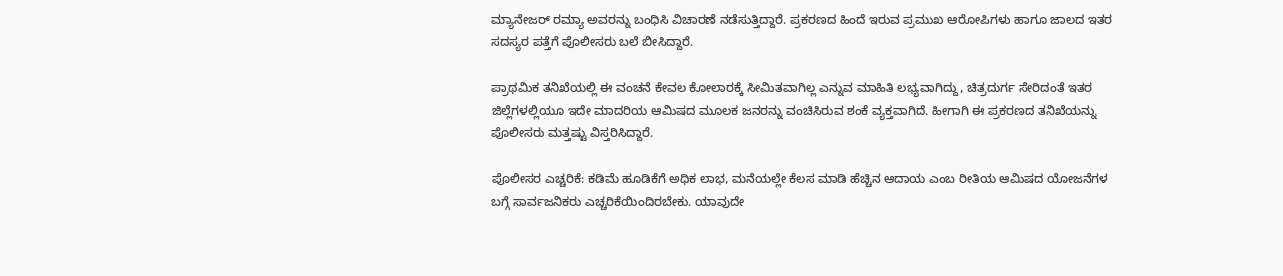ಮ್ಯಾನೇಜರ್ ರಮ್ಯಾ ಅವರನ್ನು ಬಂಧಿಸಿ ವಿಚಾರಣೆ ನಡೆಸುತ್ತಿದ್ದಾರೆ. ಪ್ರಕರಣದ ಹಿಂದೆ ಇರುವ ಪ್ರಮುಖ ಆರೋಪಿಗಳು ಹಾಗೂ ಜಾಲದ ಇತರ ಸದಸ್ಯರ ಪತ್ತೆಗೆ ಪೊಲೀಸರು ಬಲೆ ಬೀಸಿದ್ದಾರೆ.

ಪ್ರಾಥಮಿಕ ತನಿಖೆಯಲ್ಲಿ ಈ ವಂಚನೆ ಕೇವಲ ಕೋಲಾರಕ್ಕೆ ಸೀಮಿತವಾಗಿಲ್ಲ ಎನ್ನುವ ಮಾಹಿತಿ ಲಭ್ಯವಾಗಿದ್ದು, ಚಿತ್ರದುರ್ಗ ಸೇರಿದಂತೆ ಇತರ ಜಿಲ್ಲೆಗಳಲ್ಲಿಯೂ ಇದೇ ಮಾದರಿಯ ಆಮಿಷದ ಮೂಲಕ ಜನರನ್ನು ವಂಚಿಸಿರುವ ಶಂಕೆ ವ್ಯಕ್ತವಾಗಿದೆ. ಹೀಗಾಗಿ ಈ ಪ್ರಕರಣದ ತನಿಖೆಯನ್ನು ಪೊಲೀಸರು ಮತ್ತಷ್ಟು ವಿಸ್ತರಿಸಿದ್ದಾರೆ.

ಪೊಲೀಸರ ಎಚ್ಚರಿಕೆ: ಕಡಿಮೆ ಹೂಡಿಕೆಗೆ ಅಧಿಕ ಲಾಭ, ಮನೆಯಲ್ಲೇ ಕೆಲಸ ಮಾಡಿ ಹೆಚ್ಚಿನ ಆದಾಯ ಎಂಬ ರೀತಿಯ ಆಮಿಷದ ಯೋಜನೆಗಳ ಬಗ್ಗೆ ಸಾರ್ವಜನಿಕರು ಎಚ್ಚರಿಕೆಯಿಂದಿರಬೇಕು. ಯಾವುದೇ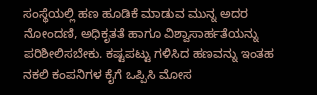ಸಂಸ್ಥೆಯಲ್ಲಿ ಹಣ ಹೂಡಿಕೆ ಮಾಡುವ ಮುನ್ನ ಅದರ ನೋಂದಣಿ, ಅಧಿಕೃತತೆ ಹಾಗೂ ವಿಶ್ವಾಸಾರ್ಹತೆಯನ್ನು ಪರಿಶೀಲಿಸಬೇಕು. ಕಷ್ಟಪಟ್ಟು ಗಳಿಸಿದ ಹಣವನ್ನು ಇಂತಹ ನಕಲಿ ಕಂಪನಿಗಳ ಕೈಗೆ ಒಪ್ಪಿಸಿ ಮೋಸ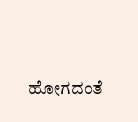ಹೋಗದಂತೆ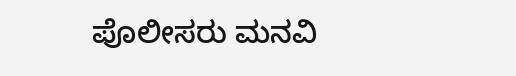ಪೊಲೀಸರು ಮನವಿ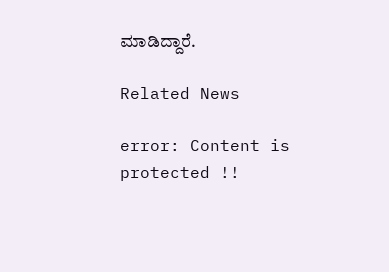ಮಾಡಿದ್ದಾರೆ.

Related News

error: Content is protected !!